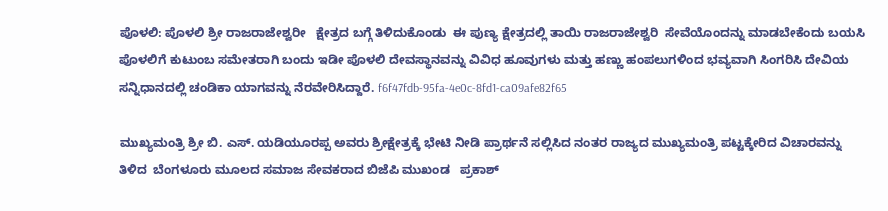ಪೊಳಲಿ: ಪೊಳಲಿ ಶ್ರೀ ರಾಜರಾಜೇಶ್ವರೀ   ಕ್ಷೇತ್ರದ ಬಗ್ಗೆ ತಿಳಿದುಕೊಂಡು  ಈ ಪುಣ್ಯ ಕ್ಷೇತ್ರದಲ್ಲಿ ತಾಯಿ ರಾಜರಾಜೇಶ್ವರಿ  ಸೇವೆಯೊಂದನ್ನು ಮಾಡಬೇಕೆಂದು ಬಯಸಿ ಪೊಳಲಿಗೆ ಕುಟುಂಬ ಸಮೇತರಾಗಿ ಬಂದು ಇಡೀ ಪೊಳಲಿ ದೇವಸ್ಥಾನವನ್ನು ವಿವಿಧ ಹೂವುಗಳು ಮತ್ತು ಹಣ್ಣು ಹಂಪಲುಗಳಿಂದ ಭವ್ಯವಾಗಿ ಸಿಂಗರಿಸಿ ದೇವಿಯ ಸನ್ನಿಧಾನದಲ್ಲಿ ಚಂಡಿಕಾ ಯಾಗವನ್ನು ನೆರವೇರಿಸಿದ್ದಾರೆ. f6f47fdb-95fa-4e0c-8fd1-ca09afe82f65

ಮುಖ್ಯಮಂತ್ರಿ ಶ್ರೀ ಬಿ. ಎಸ್. ಯಡಿಯೂರಪ್ಪ ಅವರು ಶ್ರೀಕ್ಷೇತ್ರಕ್ಕೆ ಭೇಟಿ ನೀಡಿ ಪ್ರಾರ್ಥನೆ ಸಲ್ಲಿಸಿದ ನಂತರ ರಾಜ್ಯದ ಮುಖ್ಯಮಂತ್ರಿ ಪಟ್ಟಕ್ಕೇರಿದ ವಿಚಾರವನ್ನು ತಿಳಿದ  ಬೆಂಗಳೂರು ಮೂಲದ ಸಮಾಜ ಸೇವಕರಾದ ಬಿಜೆಪಿ ಮುಖಂಡ   ಪ್ರಕಾಶ್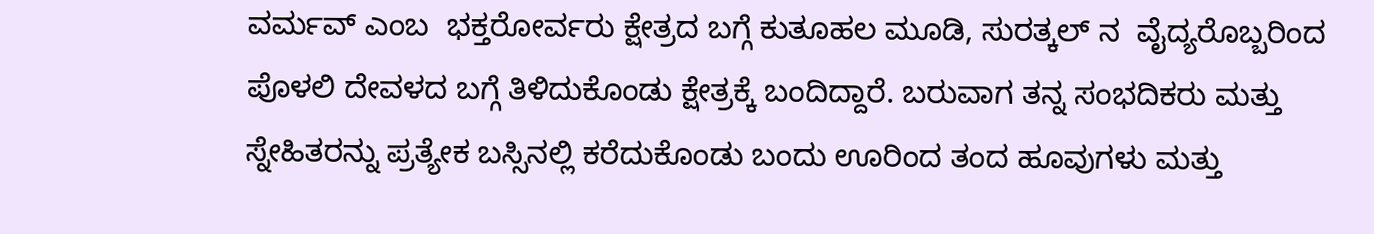ವರ್ಮವ್ ಎಂಬ  ಭಕ್ತರೋರ್ವರು ಕ್ಷೇತ್ರದ ಬಗ್ಗೆ ಕುತೂಹಲ ಮೂಡಿ, ಸುರತ್ಕಲ್ ನ  ವೈದ್ಯರೊಬ್ಬರಿಂದ ಪೊಳಲಿ ದೇವಳದ ಬಗ್ಗೆ ತಿಳಿದುಕೊಂಡು ಕ್ಷೇತ್ರಕ್ಕೆ ಬಂದಿದ್ದಾರೆ. ಬರುವಾಗ ತನ್ನ ಸಂಭದಿಕರು ಮತ್ತು ಸ್ನೇಹಿತರನ್ನು ಪ್ರತ್ಯೇಕ ಬಸ್ಸಿನಲ್ಲಿ ಕರೆದುಕೊಂಡು ಬಂದು ಊರಿಂದ ತಂದ ಹೂವುಗಳು ಮತ್ತು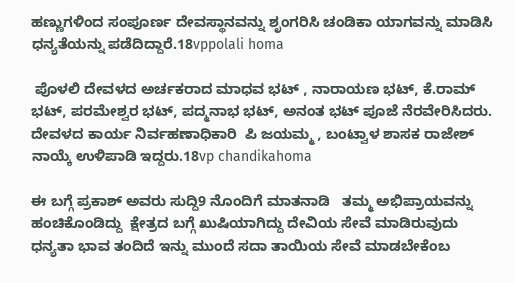ಹಣ್ಣುಗಳಿಂದ ಸಂಪೂರ್ಣ ದೇವಸ್ಥಾನವನ್ನು ಶೃಂಗರಿಸಿ ಚಂಡಿಕಾ ಯಾಗವನ್ನು ಮಾಡಿಸಿ ಧನ್ಯತೆಯನ್ನು ಪಡೆದಿದ್ದಾರೆ.18vppolali homa

 ಪೊಳಲಿ ದೇವಳದ ಅರ್ಚಕರಾದ ಮಾಧವ ಭಟ್ , ನಾರಾಯಣ ಭಟ್, ಕೆ.ರಾಮ್ ಭಟ್, ಪರಮೇಶ್ವರ ಭಟ್, ಪದ್ಮನಾಭ ಭಟ್, ಅನಂತ ಭಟ್ ಪೂಜೆ ನೆರವೇರಿಸಿದರು. ದೇವಳದ ಕಾರ್ಯ ನಿರ್ವಹಣಾಧಿಕಾರಿ  ಪಿ ಜಯಮ್ಮ , ಬಂಟ್ವಾಳ ಶಾಸಕ ರಾಜೇಶ್ ನಾಯ್ಕೆ ಉಳಿಪಾಡಿ ಇದ್ದರು.18vp chandikahoma

ಈ ಬಗ್ಗೆ ಪ್ರಕಾಶ್ ಅವರು ಸುದ್ದಿ9 ನೊಂದಿಗೆ ಮಾತನಾಡಿ   ತಮ್ಮ ಅಭಿಪ್ರಾಯವನ್ನು  ಹಂಚಿಕೊಂಡಿದ್ದು  ಕ್ಷೇತ್ರದ ಬಗ್ಗೆ ಖುಷಿಯಾಗಿದ್ದು ದೇವಿಯ ಸೇವೆ ಮಾಡಿರುವುದು ಧನ್ಯತಾ ಭಾವ ತಂದಿದೆ ಇನ್ನು ಮುಂದೆ ಸದಾ ತಾಯಿಯ ಸೇವೆ ಮಾಡಬೇಕೆಂಬ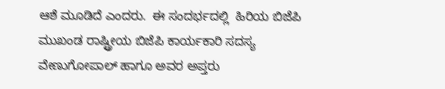ಆಶೆ ಮೂಡಿದೆ ಎಂದರು.  ಈ ಸಂದರ್ಭದಲ್ಲಿ  ಹಿರಿಯ ಬಿಜೆಪಿ ಮುಖಂಡ ರಾಷ್ಟ್ರೀಯ ಬಿಜೆಪಿ ಕಾರ್ಯಕಾರಿ ಸದಸ್ಯ ವೇಣುಗೋಪಾಲ್ ಹಾಗೂ ಅವರ ಅಪ್ತರು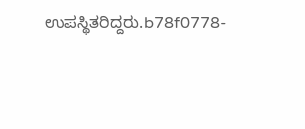ಉಪಸ್ಥಿತರಿದ್ದರು.b78f0778-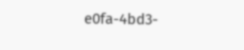e0fa-4bd3-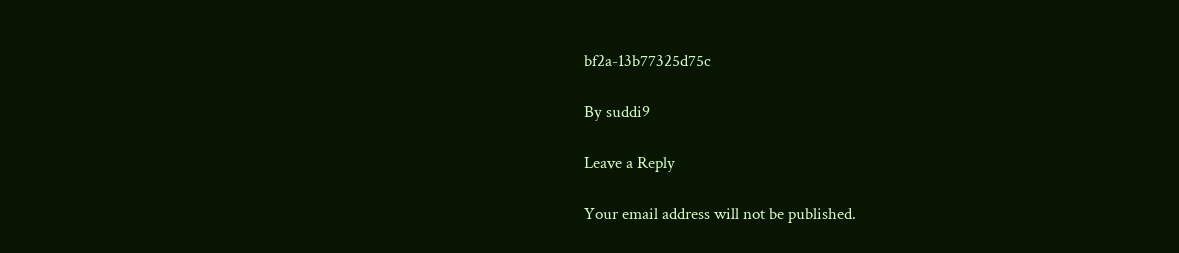bf2a-13b77325d75c

By suddi9

Leave a Reply

Your email address will not be published.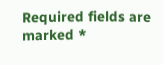Required fields are marked *